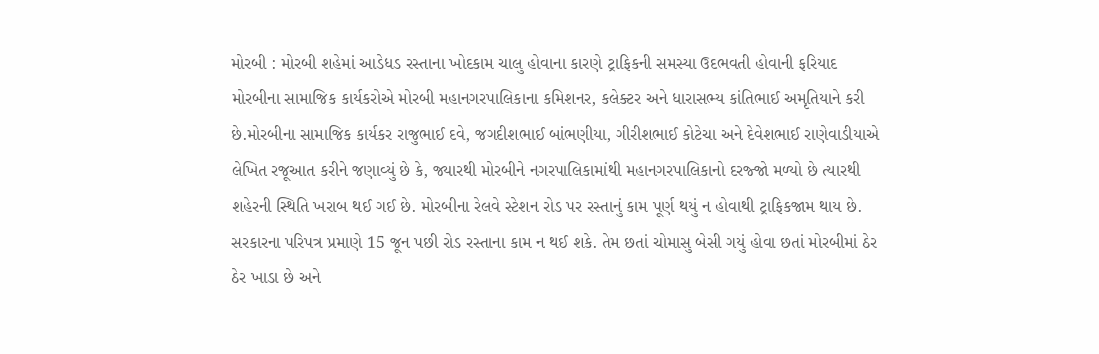મોરબી : મોરબી શહેમાં આડેધડ રસ્તાના ખોદકામ ચાલુ હોવાના કારણે ટ્રાફિકની સમસ્યા ઉદભવતી હોવાની ફરિયાદ મોરબીના સામાજિક કાર્યકરોએ મોરબી મહાનગરપાલિકાના કમિશનર, કલેક્ટર અને ધારાસભ્ય કાંતિભાઈ અમૃતિયાને કરી છે.મોરબીના સામાજિક કાર્યકર રાજુભાઈ દવે, જગદીશભાઈ બાંભણીયા, ગીરીશભાઈ કોટેચા અને દેવેશભાઈ રાણેવાડીયાએ લેખિત રજૂઆત કરીને જણાવ્યું છે કે, જ્યારથી મોરબીને નગરપાલિકામાંથી મહાનગરપાલિકાનો દરજ્જો મળ્યો છે ત્યારથી શહેરની સ્થિતિ ખરાબ થઈ ગઈ છે. મોરબીના રેલવે સ્ટેશન રોડ પર રસ્તાનું કામ પૂર્ણ થયું ન હોવાથી ટ્રાફિકજામ થાય છે. સરકારના પરિપત્ર પ્રમાણે 15 જૂન પછી રોડ રસ્તાના કામ ન થઈ શકે. તેમ છતાં ચોમાસુ બેસી ગયું હોવા છતાં મોરબીમાં ઠેર ઠેર ખાડા છે અને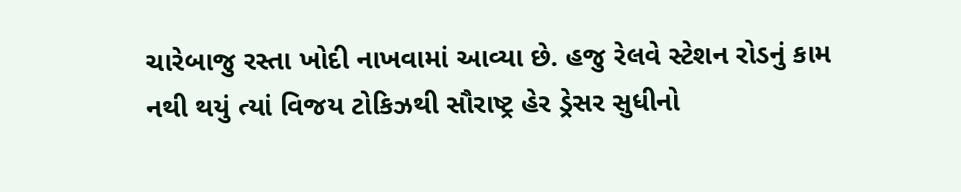ચારેબાજુ રસ્તા ખોદી નાખવામાં આવ્યા છે. હજુ રેલવે સ્ટેશન રોડનું કામ નથી થયું ત્યાં વિજય ટોકિઝથી સૌરાષ્ટ્ર હેર ડ્રેસર સુધીનો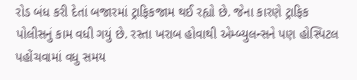રોડ બંધ કરી દેતાં બજારમાં ટ્રાફિકજામ થઈ રહ્યો છે. જેના કારણે ટ્રાફિક પોલીસનું કામ વધી ગયું છે. રસ્તા ખરાબ હોવાથી એમ્બ્યુલન્સને પણ હોસ્પિટલ પહોંચવામાં વધુ સમય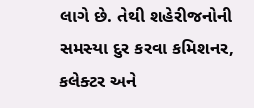લાગે છે. તેથી શહેરીજનોની સમસ્યા દુર કરવા કમિશનર, કલેક્ટર અને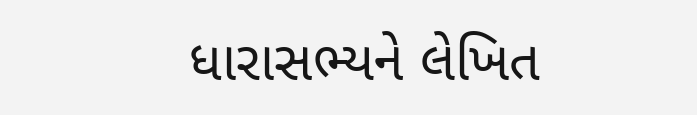ધારાસભ્યને લેખિત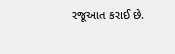રજૂઆત કરાઈ છે.